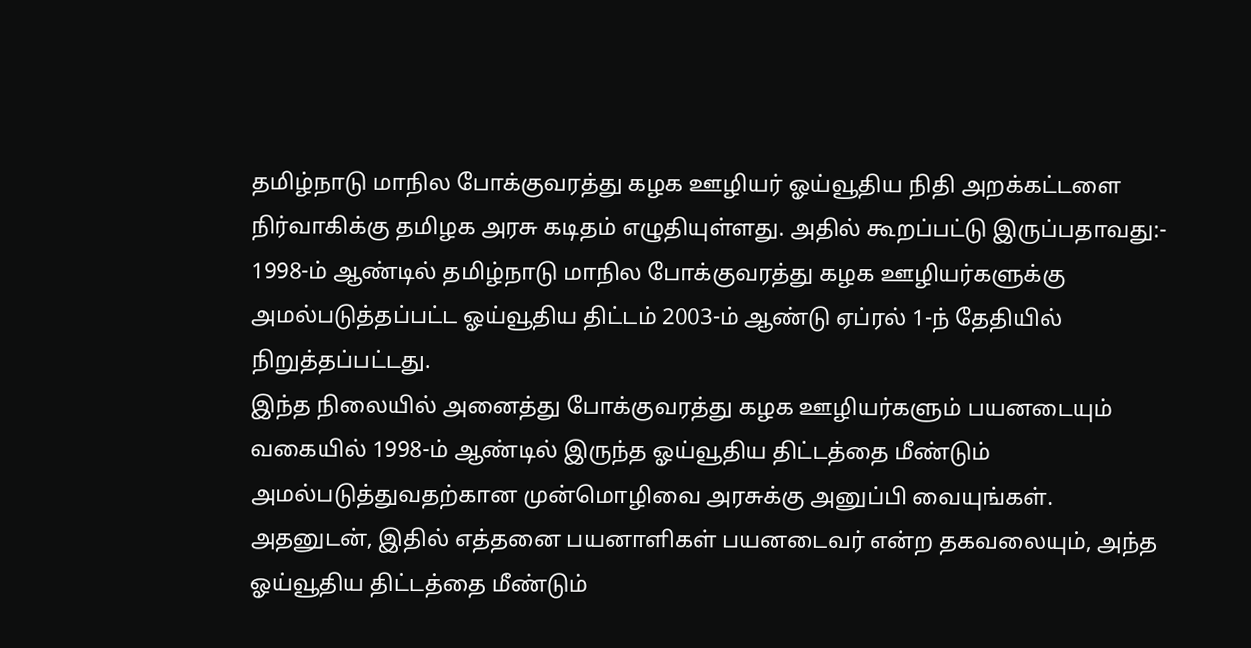தமிழ்நாடு மாநில போக்குவரத்து கழக ஊழியர் ஓய்வூதிய நிதி அறக்கட்டளை நிர்வாகிக்கு தமிழக அரசு கடிதம் எழுதியுள்ளது. அதில் கூறப்பட்டு இருப்பதாவது:-
1998-ம் ஆண்டில் தமிழ்நாடு மாநில போக்குவரத்து கழக ஊழியர்களுக்கு அமல்படுத்தப்பட்ட ஓய்வூதிய திட்டம் 2003-ம் ஆண்டு ஏப்ரல் 1-ந் தேதியில் நிறுத்தப்பட்டது.
இந்த நிலையில் அனைத்து போக்குவரத்து கழக ஊழியர்களும் பயனடையும் வகையில் 1998-ம் ஆண்டில் இருந்த ஓய்வூதிய திட்டத்தை மீண்டும் அமல்படுத்துவதற்கான முன்மொழிவை அரசுக்கு அனுப்பி வையுங்கள்.
அதனுடன், இதில் எத்தனை பயனாளிகள் பயனடைவர் என்ற தகவலையும், அந்த ஓய்வூதிய திட்டத்தை மீண்டும்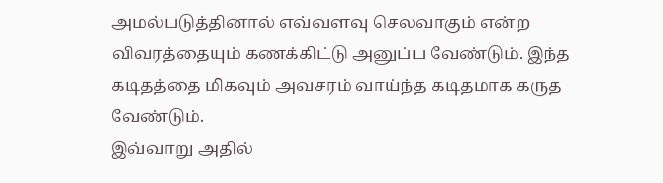அமல்படுத்தினால் எவ்வளவு செலவாகும் என்ற விவரத்தையும் கணக்கிட்டு அனுப்ப வேண்டும். இந்த கடிதத்தை மிகவும் அவசரம் வாய்ந்த கடிதமாக கருத வேண்டும்.
இவ்வாறு அதில்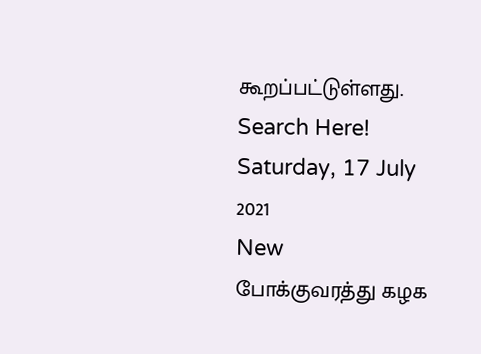கூறப்பட்டுள்ளது.
Search Here!
Saturday, 17 July 2021
New
போக்குவரத்து கழக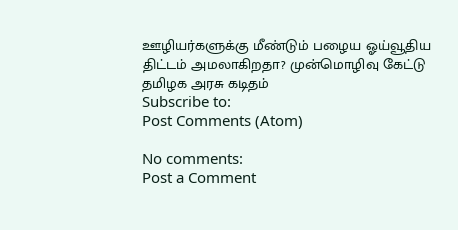ஊழியர்களுக்கு மீண்டும் பழைய ஓய்வூதிய திட்டம் அமலாகிறதா? முன்மொழிவு கேட்டு தமிழக அரசு கடிதம்
Subscribe to:
Post Comments (Atom)

No comments:
Post a Comment